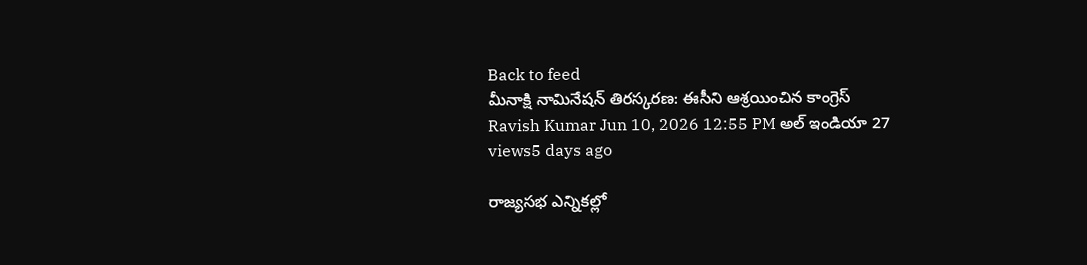Back to feed
మీనాక్షి నామినేషన్ తిరస్కరణ: ఈసీని ఆశ్రయించిన కాంగ్రెస్
Ravish Kumar Jun 10, 2026 12:55 PM అల్ ఇండియా 27 views5 days ago

రాజ్యసభ ఎన్నికల్లో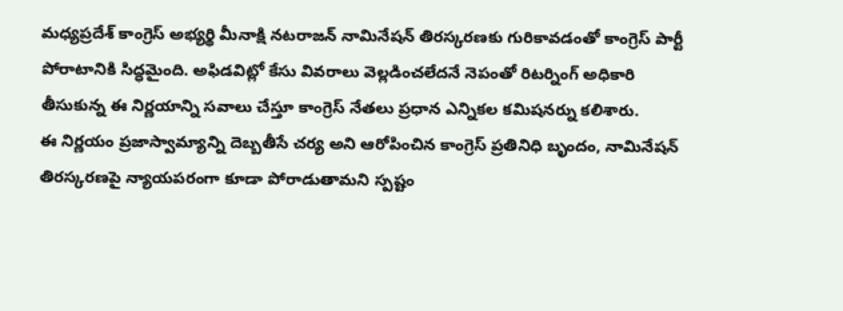మధ్యప్రదేశ్ కాంగ్రెస్ అభ్యర్థి మీనాక్షి నటరాజన్ నామినేషన్ తిరస్కరణకు గురికావడంతో కాంగ్రెస్ పార్టీ పోరాటానికి సిద్ధమైంది. అఫిడవిట్లో కేసు వివరాలు వెల్లడించలేదనే నెపంతో రిటర్నింగ్ అధికారి తీసుకున్న ఈ నిర్ణయాన్ని సవాలు చేస్తూ కాంగ్రెస్ నేతలు ప్రధాన ఎన్నికల కమిషనర్ను కలిశారు.
ఈ నిర్ణయం ప్రజాస్వామ్యాన్ని దెబ్బతీసే చర్య అని ఆరోపించిన కాంగ్రెస్ ప్రతినిధి బృందం, నామినేషన్ తిరస్కరణపై న్యాయపరంగా కూడా పోరాడుతామని స్పష్టం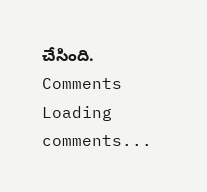చేసింది.
Comments
Loading comments...